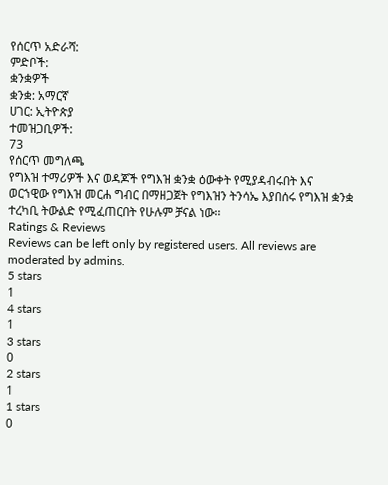የሰርጥ አድራሻ:
ምድቦች:
ቋንቋዎች
ቋንቋ: አማርኛ
ሀገር: ኢትዮጵያ
ተመዝጋቢዎች:
73
የሰርጥ መግለጫ
የግእዝ ተማሪዎች እና ወዳጆች የግእዝ ቋንቋ ዕውቀት የሚያዳብሩበት እና ወርኀዊው የግእዝ መርሐ ግብር በማዘጋጀት የግእዝን ትንሳኤ እያበሰሩ የግእዝ ቋንቋ ተረካቢ ትውልድ የሚፈጠርበት የሁሉም ቻናል ነው፡፡
Ratings & Reviews
Reviews can be left only by registered users. All reviews are moderated by admins.
5 stars
1
4 stars
1
3 stars
0
2 stars
1
1 stars
0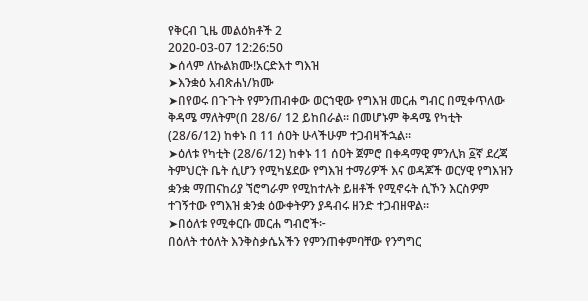የቅርብ ጊዜ መልዕክቶች 2
2020-03-07 12:26:50
➤ሰላም ለኩልክሙ!አርድእተ ግእዝ
➤እንቋዕ አብጽሐነ/ክሙ
➤በየወሩ በጉጉት የምንጠብቀው ወርኀዊው የግእዝ መርሐ ግብር በሚቀጥለው ቅዳሜ ማለትም(በ 28/6/ 12 ይከበራል። በመሆኑም ቅዳሜ የካቲት (28/6/12) ከቀኑ በ 11 ሰዐት ሁላችሁም ተጋብዛችኋል።
➤ዕለቱ የካቲት (28/6/12) ከቀኑ 11 ሰዐት ጀምሮ በቀዳማዊ ምንሊክ ፩ኛ ደረጃ ትምህርት ቤት ሲሆን የሚካሄደው የግእዝ ተማሪዎች እና ወዳጆች ወርሃዊ የግእዝን ቋንቋ ማጠናከሪያ ኘሮግራም የሚከተሉት ይዘቶች የሚኖሩት ሲኾን እርስዎም ተገኝተው የግእዝ ቋንቋ ዕውቀትዎን ያዳብሩ ዘንድ ተጋብዘዋል።
➤በዕለቱ የሚቀርቡ መርሐ ግብሮች፦
በዕለት ተዕለት እንቅስቃሴአችን የምንጠቀምባቸው የንግግር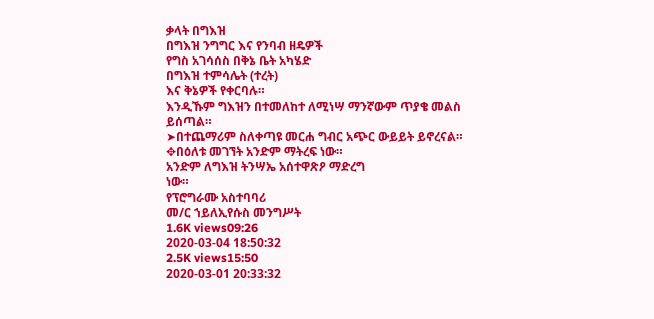ቃላት በግእዝ
በግእዝ ንግግር እና የንባብ ዘዴዎች
የግስ አገሳሰስ በቅኔ ቤት አካሄድ
በግእዝ ተምሳሌት (ተረት)
እና ቅኔዎች የቀርባሉ።
እንዲኹም ግእዝን በተመለከተ ለሚነሣ ማንኛውም ጥያቄ መልስ ይሰጣል።
➤በተጨማሪም ስለቀጣዩ መርሐ ግብር አጭር ውይይት ይኖረናል።
✥በዕለቱ መገኘት አንድም ማትረፍ ነው።
አንድም ለግእዝ ትንሣኤ አሰተዋጽዖ ማድረግ
ነው።
የፕሮግራሙ አስተባባሪ
መ/ር ኀይለኢየሱስ መንግሥት
1.6K views09:26
2020-03-04 18:50:32
2.5K views15:50
2020-03-01 20:33:32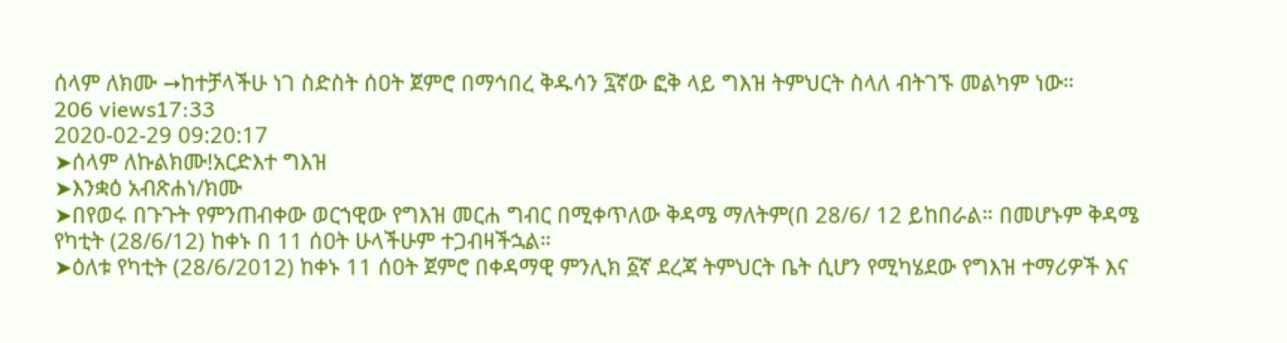ሰላም ለክሙ ➙ከተቻላችሁ ነገ ስድስት ሰዐት ጀምሮ በማኅበረ ቅዱሳን ፯ኛው ፎቅ ላይ ግእዝ ትምህርት ስላለ ብትገኙ መልካም ነው።
206 views17:33
2020-02-29 09:20:17
➤ሰላም ለኩልክሙ!አርድእተ ግእዝ
➤እንቋዕ አብጽሐነ/ክሙ
➤በየወሩ በጉጉት የምንጠብቀው ወርኀዊው የግእዝ መርሐ ግብር በሚቀጥለው ቅዳሜ ማለትም(በ 28/6/ 12 ይከበራል። በመሆኑም ቅዳሜ የካቲት (28/6/12) ከቀኑ በ 11 ሰዐት ሁላችሁም ተጋብዛችኋል።
➤ዕለቱ የካቲት (28/6/2012) ከቀኑ 11 ሰዐት ጀምሮ በቀዳማዊ ምንሊክ ፩ኛ ደረጃ ትምህርት ቤት ሲሆን የሚካሄደው የግእዝ ተማሪዎች እና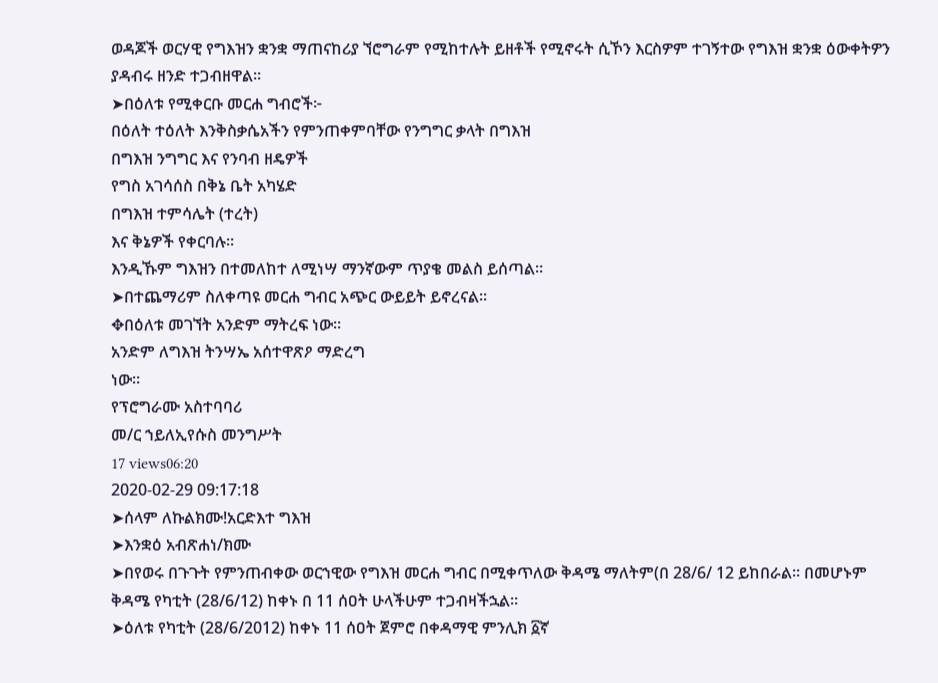ወዳጆች ወርሃዊ የግእዝን ቋንቋ ማጠናከሪያ ኘሮግራም የሚከተሉት ይዘቶች የሚኖሩት ሲኾን እርስዎም ተገኝተው የግእዝ ቋንቋ ዕውቀትዎን ያዳብሩ ዘንድ ተጋብዘዋል።
➤በዕለቱ የሚቀርቡ መርሐ ግብሮች፦
በዕለት ተዕለት እንቅስቃሴአችን የምንጠቀምባቸው የንግግር ቃላት በግእዝ
በግእዝ ንግግር እና የንባብ ዘዴዎች
የግስ አገሳሰስ በቅኔ ቤት አካሄድ
በግእዝ ተምሳሌት (ተረት)
እና ቅኔዎች የቀርባሉ።
እንዲኹም ግእዝን በተመለከተ ለሚነሣ ማንኛውም ጥያቄ መልስ ይሰጣል።
➤በተጨማሪም ስለቀጣዩ መርሐ ግብር አጭር ውይይት ይኖረናል።
✥በዕለቱ መገኘት አንድም ማትረፍ ነው።
አንድም ለግእዝ ትንሣኤ አሰተዋጽዖ ማድረግ
ነው።
የፕሮግራሙ አስተባባሪ
መ/ር ኀይለኢየሱስ መንግሥት
17 views06:20
2020-02-29 09:17:18
➤ሰላም ለኩልክሙ!አርድእተ ግእዝ
➤እንቋዕ አብጽሐነ/ክሙ
➤በየወሩ በጉጉት የምንጠብቀው ወርኀዊው የግእዝ መርሐ ግብር በሚቀጥለው ቅዳሜ ማለትም(በ 28/6/ 12 ይከበራል። በመሆኑም ቅዳሜ የካቲት (28/6/12) ከቀኑ በ 11 ሰዐት ሁላችሁም ተጋብዛችኋል።
➤ዕለቱ የካቲት (28/6/2012) ከቀኑ 11 ሰዐት ጀምሮ በቀዳማዊ ምንሊክ ፩ኛ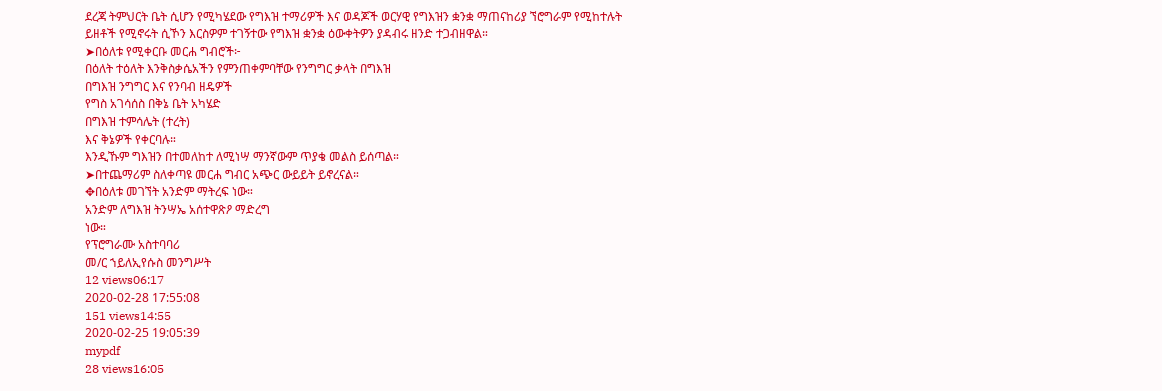ደረጃ ትምህርት ቤት ሲሆን የሚካሄደው የግእዝ ተማሪዎች እና ወዳጆች ወርሃዊ የግእዝን ቋንቋ ማጠናከሪያ ኘሮግራም የሚከተሉት ይዘቶች የሚኖሩት ሲኾን እርስዎም ተገኝተው የግእዝ ቋንቋ ዕውቀትዎን ያዳብሩ ዘንድ ተጋብዘዋል።
➤በዕለቱ የሚቀርቡ መርሐ ግብሮች፦
በዕለት ተዕለት እንቅስቃሴአችን የምንጠቀምባቸው የንግግር ቃላት በግእዝ
በግእዝ ንግግር እና የንባብ ዘዴዎች
የግስ አገሳሰስ በቅኔ ቤት አካሄድ
በግእዝ ተምሳሌት (ተረት)
እና ቅኔዎች የቀርባሉ።
እንዲኹም ግእዝን በተመለከተ ለሚነሣ ማንኛውም ጥያቄ መልስ ይሰጣል።
➤በተጨማሪም ስለቀጣዩ መርሐ ግብር አጭር ውይይት ይኖረናል።
✥በዕለቱ መገኘት አንድም ማትረፍ ነው።
አንድም ለግእዝ ትንሣኤ አሰተዋጽዖ ማድረግ
ነው።
የፕሮግራሙ አስተባባሪ
መ/ር ኀይለኢየሱስ መንግሥት
12 views06:17
2020-02-28 17:55:08
151 views14:55
2020-02-25 19:05:39
mypdf
28 views16:05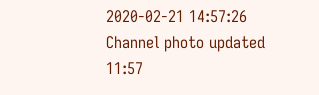2020-02-21 14:57:26
Channel photo updated
11:57